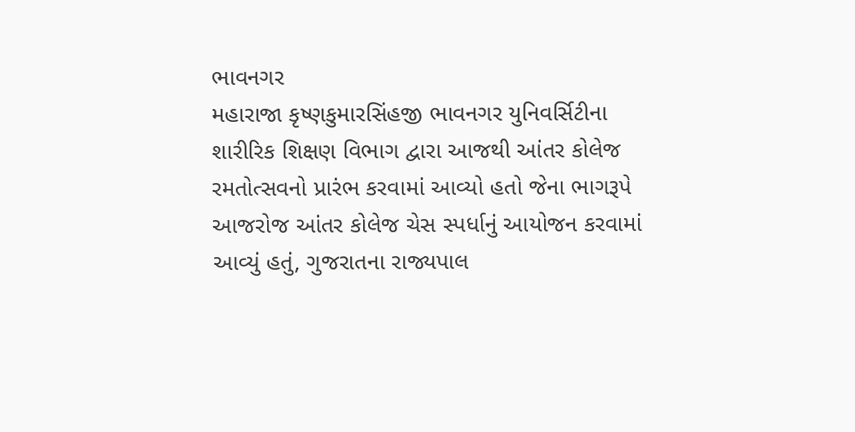ભાવનગર
મહારાજા કૃષ્ણકુમારસિંહજી ભાવનગર યુનિવર્સિટીના શારીરિક શિક્ષણ વિભાગ દ્વારા આજથી આંતર કોલેજ રમતોત્સવનો પ્રારંભ કરવામાં આવ્યો હતો જેના ભાગરૂપે આજરોજ આંતર કોલેજ ચેસ સ્પર્ધાનું આયોજન કરવામાં આવ્યું હતું, ગુજરાતના રાજ્યપાલ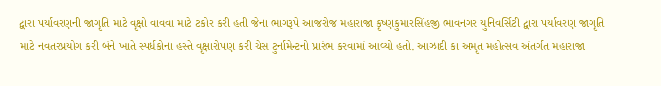દ્વારા પર્યાવરણની જાગૃતિ માટે વૃક્ષો વાવવા માટે ટકોર કરી હતી જેના ભાગરૂપે આજરોજ મહારાજા કૃષ્ણકુમારસિંહજી ભાવનગર યુનિવર્સિટી દ્વારા પર્યાવરણ જાગૃતિ માટે નવતરપ્રયોગ કરી બંને ખાતે સ્પર્ધકોના હસ્તે વૃક્ષારોપણ કરી ચેસ ટુર્નામેન્ટનો પ્રારંભ કરવામાં આવ્યો હતો. આઝાદી કા અમૃત મહોત્સવ અંતર્ગત મહારાજા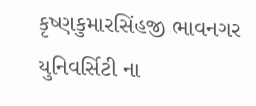કૃષ્ણકુમારસિંહજી ભાવનગર યુનિવર્સિટી ના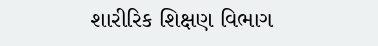શારીરિક શિક્ષણ વિભાગ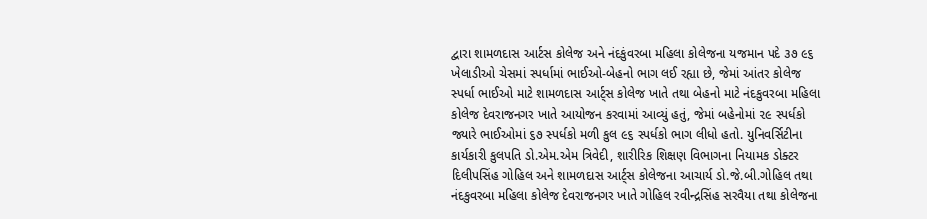દ્વારા શામળદાસ આર્ટસ કોલેજ અને નંદકુંવરબા મહિલા કોલેજના યજમાન પદે ૩૭ ૯૬ ખેલાડીઓ ચેસમાં સ્પર્ધામાં ભાઈઓ-બેહનો ભાગ લઈ રહ્યા છે, જેમાં આંતર કોલેજ સ્પર્ધા ભાઈઓ માટે શામળદાસ આર્ટ્સ કોલેજ ખાતે તથા બેહનો માટે નંદકુવરબા મહિલા કોલેજ દેવરાજનગર ખાતે આયોજન કરવામાં આવ્યું હતું, જેમાં બહેનોમાં ૨૯ સ્પર્ધકો જ્યારે ભાઈઓમાં ૬૭ સ્પર્ધકો મળી કુલ ૯૬ સ્પર્ધકો ભાગ લીધો હતો. યુનિવર્સિટીના કાર્યકારી કુલપતિ ડો.એમ.એમ ત્રિવેદી, શારીરિક શિક્ષણ વિભાગના નિયામક ડોક્ટર દિલીપસિંહ ગોહિલ અને શામળદાસ આર્ટ્સ કોલેજના આચાર્ય ડો.જે.બી.ગોહિલ તથા નંદકુવરબા મહિલા કોલેજ દેવરાજનગર ખાતે ગોહિલ રવીન્દ્રસિંહ સરવૈયા તથા કોલેજના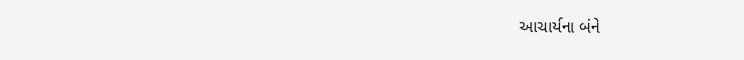આચાર્યના બંને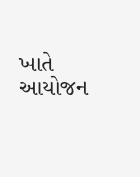ખાતે આયોજન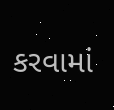કરવામાં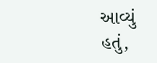આવ્યું હતું,